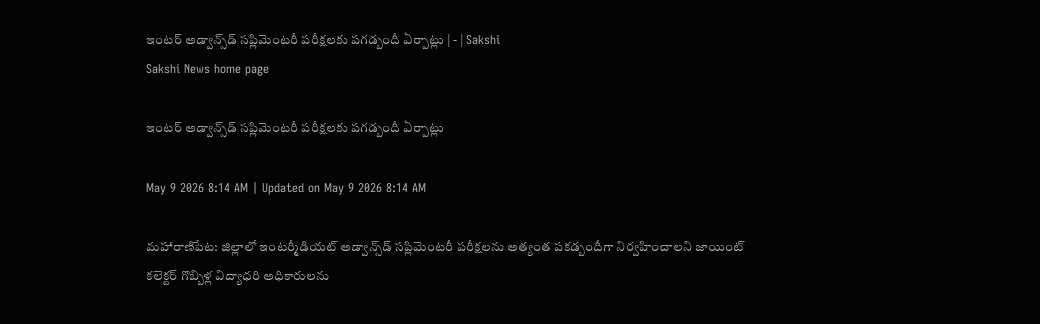ఇంటర్‌ అడ్వాన్స్‌డ్‌ సప్లిమెంటరీ పరీక్షలకు పగడ్బందీ ఏర్పాట్లు | - | Sakshi
Sakshi News home page

ఇంటర్‌ అడ్వాన్స్‌డ్‌ సప్లిమెంటరీ పరీక్షలకు పగడ్బందీ ఏర్పాట్లు

May 9 2026 8:14 AM | Updated on May 9 2026 8:14 AM

మహారాణిపేట: జిల్లాలో ఇంటర్మీడియట్‌ అడ్వాన్స్‌డ్‌ సప్లిమెంటరీ పరీక్షలను అత్యంత పకడ్బందీగా నిర్వహించాలని జాయింట్‌ కలెక్టర్‌ గొబ్బిళ్ల విద్యాధరి అధికారులను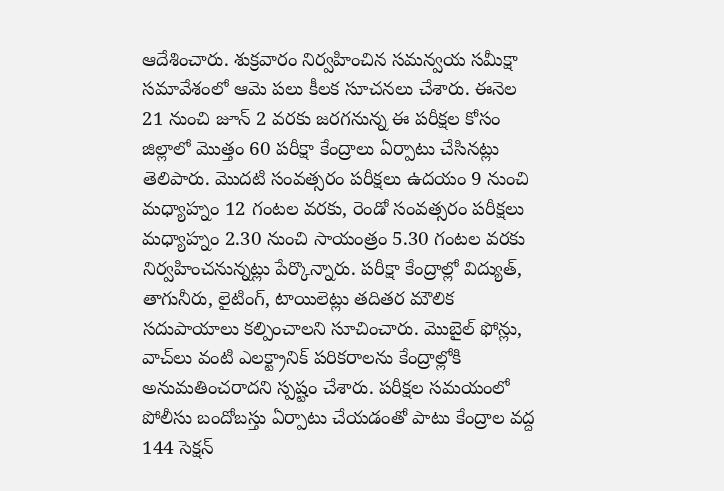ఆదేశించారు. శుక్రవారం నిర్వహించిన సమన్వయ సమీక్షా సమావేశంలో ఆమె పలు కీలక సూచనలు చేశారు. ఈనెల 21 నుంచి జూన్‌ 2 వరకు జరగనున్న ఈ పరీక్షల కోసం జిల్లాలో మొత్తం 60 పరీక్షా కేంద్రాలు ఏర్పాటు చేసినట్లు తెలిపారు. మొదటి సంవత్సరం పరీక్షలు ఉదయం 9 నుంచి మధ్యాహ్నం 12 గంటల వరకు, రెండో సంవత్సరం పరీక్షలు మధ్యాహ్నం 2.30 నుంచి సాయంత్రం 5.30 గంటల వరకు నిర్వహించనున్నట్లు పేర్కొన్నారు. పరీక్షా కేంద్రాల్లో విద్యుత్‌, తాగునీరు, లైటింగ్‌, టాయిలెట్లు తదితర మౌలిక సదుపాయాలు కల్పించాలని సూచించారు. మొబైల్‌ ఫోన్లు, వాచ్‌లు వంటి ఎలక్ట్రానిక్‌ పరికరాలను కేంద్రాల్లోకి అనుమతించరాదని స్పష్టం చేశారు. పరీక్షల సమయంలో పోలీసు బందోబస్తు ఏర్పాటు చేయడంతో పాటు కేంద్రాల వద్ద 144 సెక్షన్‌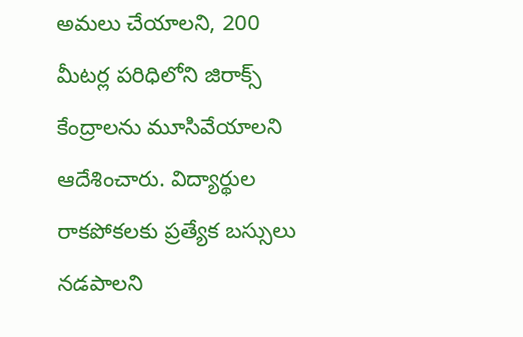అమలు చేయాలని, 200 మీటర్ల పరిధిలోని జిరాక్స్‌ కేంద్రాలను మూసివేయాలని ఆదేశించారు. విద్యార్థుల రాకపోకలకు ప్రత్యేక బస్సులు నడపాలని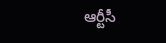ఆర్టీసీ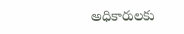అధికారులకు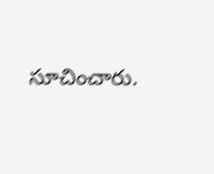సూచించారు.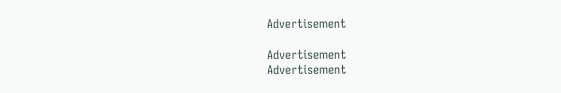Advertisement

Advertisement
Advertisement